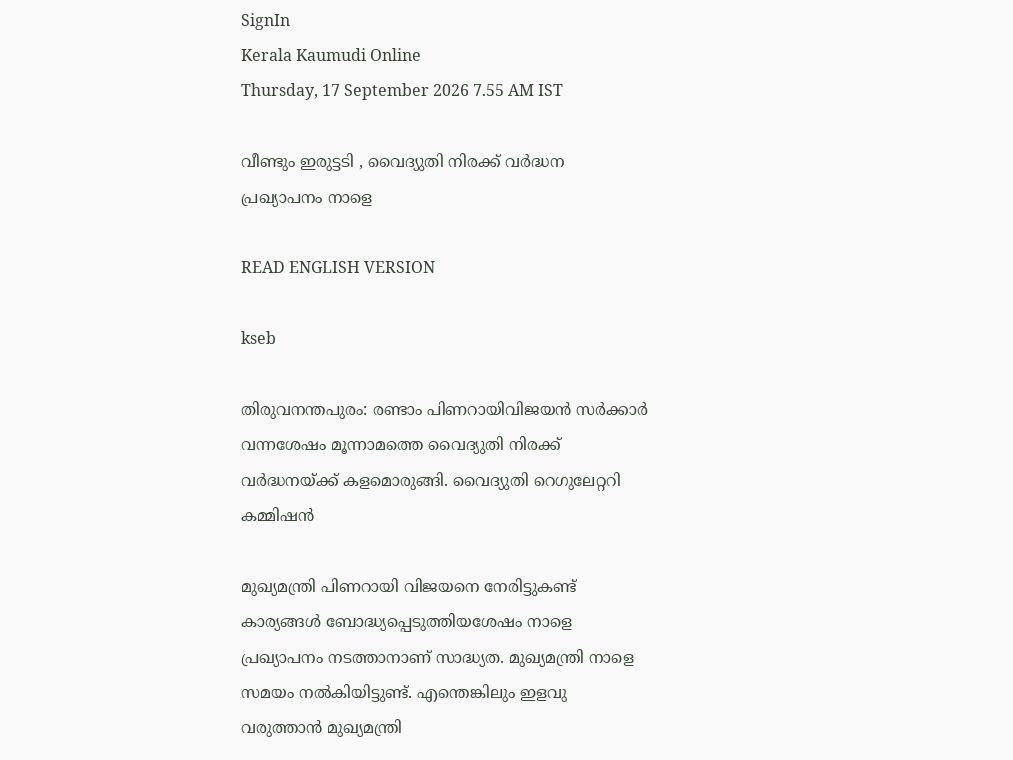SignIn
Kerala Kaumudi Online
Thursday, 17 September 2026 7.55 AM IST

വീണ്ടും ഇരുട്ടടി , വൈദ്യുതി നിരക്ക് വർദ്ധന പ്രഖ്യാപനം നാളെ

READ ENGLISH VERSION

kseb

തിരുവനന്തപുരം: രണ്ടാം പിണറായിവിജയൻ സർക്കാർ വന്നശേഷം മൂന്നാമത്തെ വൈദ്യുതി നിരക്ക് വർദ്ധനയ്ക്ക് കളമൊരുങ്ങി. വൈദ്യുതി റെഗുലേറ്ററി കമ്മിഷൻ

മുഖ്യമന്ത്രി പിണറായി വിജയനെ നേരിട്ടുകണ്ട് കാര്യങ്ങൾ ബോദ്ധ്യപ്പെടുത്തിയശേഷം നാളെ പ്രഖ്യാപനം നടത്താനാണ് സാദ്ധ്യത. മുഖ്യമന്ത്രി നാളെ സമയം നൽകിയിട്ടുണ്ട്. എന്തെങ്കിലും ഇളവു വരുത്താൻ മുഖ്യമന്ത്രി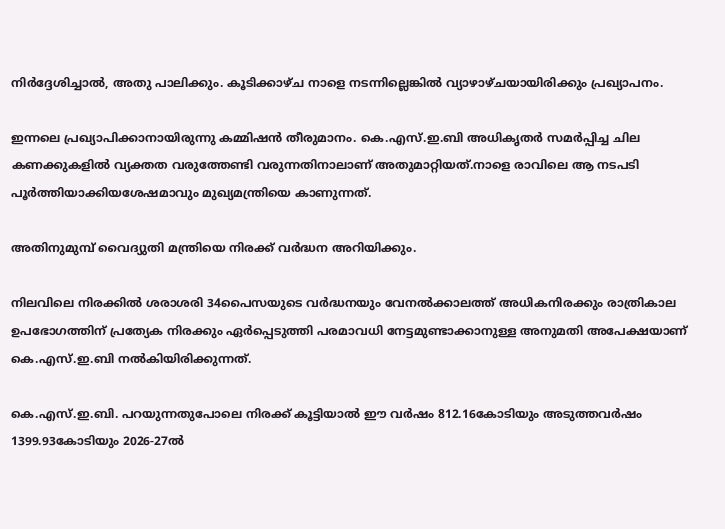നിർദ്ദേശിച്ചാൽ, അതു പാലിക്കും. കൂടിക്കാഴ്ച നാളെ നടന്നില്ലെങ്കിൽ വ്യാഴാഴ്ചയായിരിക്കും പ്രഖ്യാപനം.

ഇന്നലെ പ്രഖ്യാപിക്കാനായിരുന്നു കമ്മിഷൻ തീരുമാനം. കെ.എസ്.ഇ.ബി അധികൃതർ സമർപ്പിച്ച ചില കണക്കുകളിൽ വ്യക്തത വരുത്തേണ്ടി വരുന്നതിനാലാണ് അതുമാറ്റിയത്.നാളെ രാവിലെ ആ നടപടി പൂർത്തിയാക്കിയശേഷമാവും മുഖ്യമന്ത്രിയെ കാണുന്നത്.

അതിനുമുമ്പ് വൈദ്യുതി മന്ത്രിയെ നിരക്ക് വർദ്ധന അറിയിക്കും.

നിലവിലെ നിരക്കിൽ ശരാശരി 34പൈസയുടെ വർദ്ധനയും വേനൽക്കാലത്ത് അധികനിരക്കും രാത്രികാല ഉപഭോഗത്തിന് പ്രത്യേക നിരക്കും ഏർപ്പെടുത്തി പരമാവധി നേട്ടമുണ്ടാക്കാനുള്ള അനുമതി അപേക്ഷയാണ് കെ.എസ്.ഇ.ബി നൽകിയിരിക്കുന്നത്.

കെ.എസ്.ഇ.ബി. പറയുന്നതുപോലെ നിരക്ക് കൂട്ടിയാൽ ഈ വർഷം 812.16കോടിയും അടുത്തവർഷം 1399.93കോടിയും 2026-27ൽ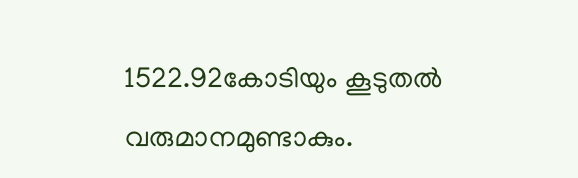1522.92കോടിയും കൂടുതൽ വരുമാനമുണ്ടാകും.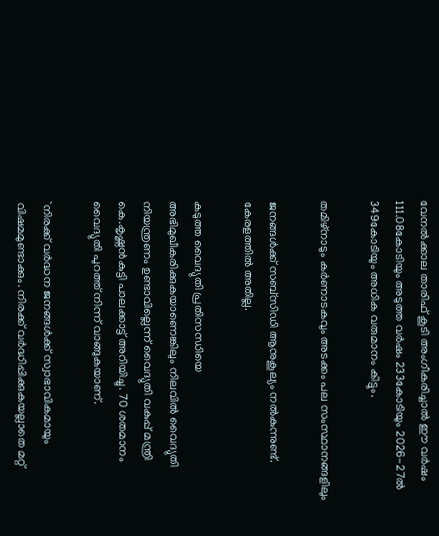വേനൽക്കാല താരിഫ് കൂടി അംഗീകരിച്ചാൽ ഈ വർഷം 111.08കോടിയും അടുത്ത വർഷം 233കോടിയും 2026-27ൽ 349കോടിയും അധിക വരുമാനം കിട്ടും.

തമിഴ്നാടും കർണാടകവും അടക്കം പല സംസ്ഥാനങ്ങളിലും

ജനങ്ങൾക്ക് സബ്സിഡി ആനുകൂല്യം നൽകുന്നുണ്ട്. കേരളത്തിൽ അതില്ല.

കടുത്ത വൈദ്യുതി പ്രതിസന്ധിയെ അഭിമുഖീകരിക്കുകയാണെങ്കിലും നിലവിൽ വൈദ്യുതി നിയന്ത്രണം ഉണ്ടാവില്ലെന്ന് വൈദ്യുതി വകുപ്പ് മന്ത്രി കെ.കൃഷ്ണൻകുട്ടി പാലക്കാട്ട് അറിയിച്ചു. 70 ശതമാനം വൈദ്യുതി പുറത്ത് നിന്ന് വാങ്ങുകയാണ്.

`നിരക്ക് വർദ്ധന ജനങ്ങൾക്ക് സ്വാഭാവികമായും വിഷമമുണ്ടാക്കും. നിരക്ക് വർദ്ധിപ്പിക്കുകയല്ലാതെ മറ്റ്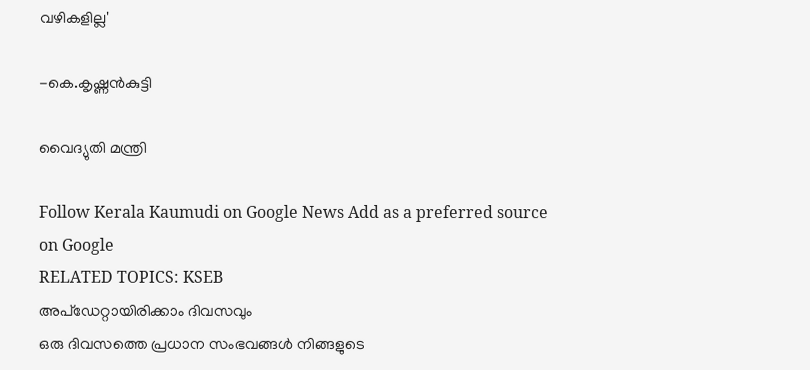വഴികളില്ല'

-കെ.കൃഷ്ണൻകുട്ടി

വൈദ്യുതി മന്ത്രി

Follow Kerala Kaumudi on Google News Add as a preferred source on Google
RELATED TOPICS: KSEB
അപ്ഡേറ്റായിരിക്കാം ദിവസവും
ഒരു ദിവസത്തെ പ്രധാന സംഭവങ്ങൾ നിങ്ങളുടെ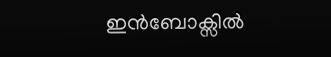ഇൻബോക്സിൽ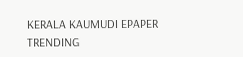KERALA KAUMUDI EPAPER
TRENDING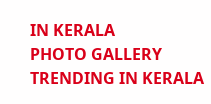IN KERALA
PHOTO GALLERY
TRENDING IN KERALA